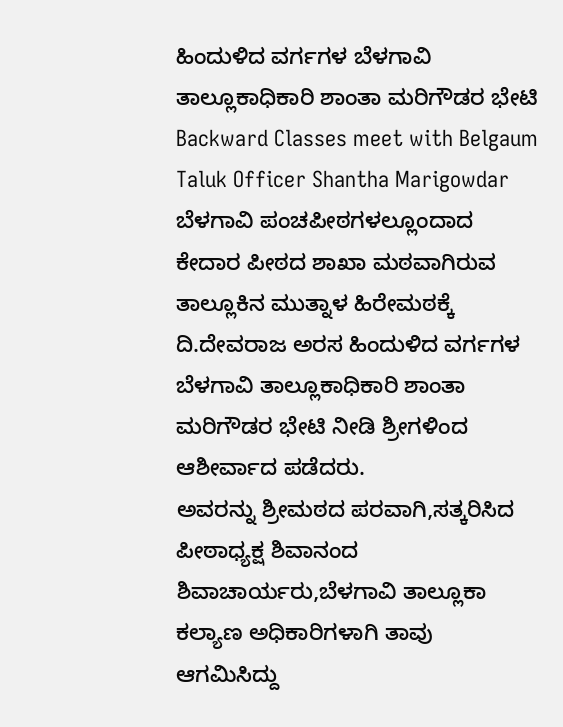ಹಿಂದುಳಿದ ವರ್ಗಗಳ ಬೆಳಗಾವಿ ತಾಲ್ಲೂಕಾಧಿಕಾರಿ ಶಾಂತಾ ಮರಿಗೌಡರ ಭೇಟಿ
Backward Classes meet with Belgaum Taluk Officer Shantha Marigowdar
ಬೆಳಗಾವಿ ಪಂಚಪೀಠಗಳಲ್ಲೂಂದಾದ ಕೇದಾರ ಪೀಠದ ಶಾಖಾ ಮಠವಾಗಿರುವ ತಾಲ್ಲೂಕಿನ ಮುತ್ನಾಳ ಹಿರೇಮಠಕ್ಕೆ ದಿ.ದೇವರಾಜ ಅರಸ ಹಿಂದುಳಿದ ವರ್ಗಗಳ ಬೆಳಗಾವಿ ತಾಲ್ಲೂಕಾಧಿಕಾರಿ ಶಾಂತಾ ಮರಿಗೌಡರ ಭೇಟಿ ನೀಡಿ ಶ್ರೀಗಳಿಂದ ಆಶೀರ್ವಾದ ಪಡೆದರು.
ಅವರನ್ನು ಶ್ರೀಮಠದ ಪರವಾಗಿ,ಸತ್ಕರಿಸಿದ ಪೀಠಾಧ್ಯಕ್ಷ ಶಿವಾನಂದ ಶಿವಾಚಾರ್ಯರು,ಬೆಳಗಾವಿ ತಾಲ್ಲೂಕಾ ಕಲ್ಯಾಣ ಅಧಿಕಾರಿಗಳಾಗಿ ತಾವು ಆಗಮಿಸಿದ್ದು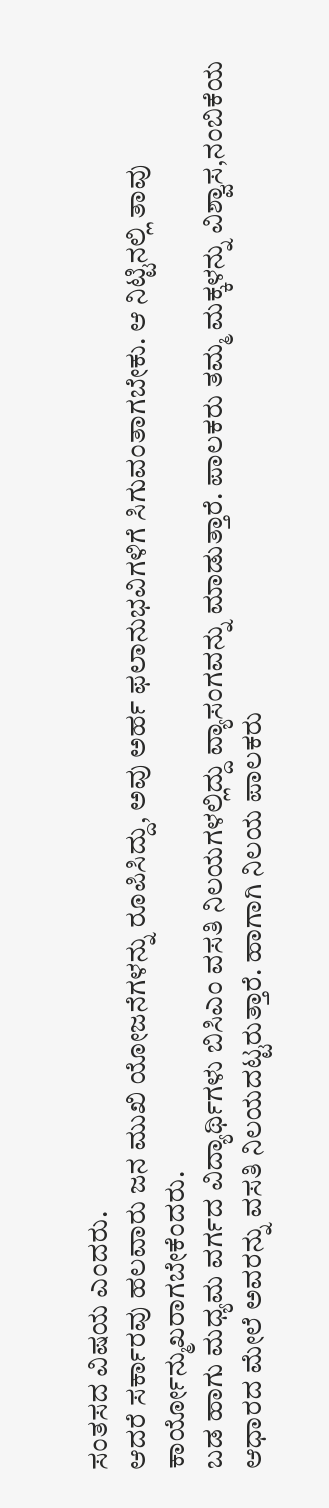ಸಂತಸದ ವಿಷಯ ಎಂದರು.
ಆದರೆ ಸರ್ಕಾರವು ಹಲವಾರು ಜನ ಮುಖಿ ಯೋಜನೆಗಳನ್ನು ರೂಪಿಸಿದ್ದು, ಅವು ಅರ್ಹ ಫಲಾನುಭವಿಗಳಿಗೆ ಸಿಗುವಂತಾಗಬೇಕು. ಆ ನಿಟ್ಟಿನಲ್ಲಿ ತಾವು ಕಾರ್ಯೋನ್ಮುಖರಾಗಬೇಕೆಂದರು.
ಬಡ ಹಾಗು ಮಧ್ಯಮ ವರ್ಗದ ವಿದ್ಯಾರ್ಥಿಗಳು ಬಿಸಿಎಂ ವಸತಿ ನಿಲಯಗಳಲ್ಲಿದ್ದು ವ್ಯಾಸಂಗವನ್ನು ಮಾಡುತ್ತಾರೆ. ಪಾಲಕರು ತಮ್ಮ ಮಕ್ಕಳನ್ನು ವಿಶ್ವಾಸ,ನಂಬಿಕೆಯ ಆಧಾರದ ಮೇಲೆ ಅವರನ್ನು ವಸತಿ ನಿಲಯದಟ್ಟರುತ್ತಾರೆ. ಹಾಗಾಗಿ ನಿಲಯ ಪಾಲಕರು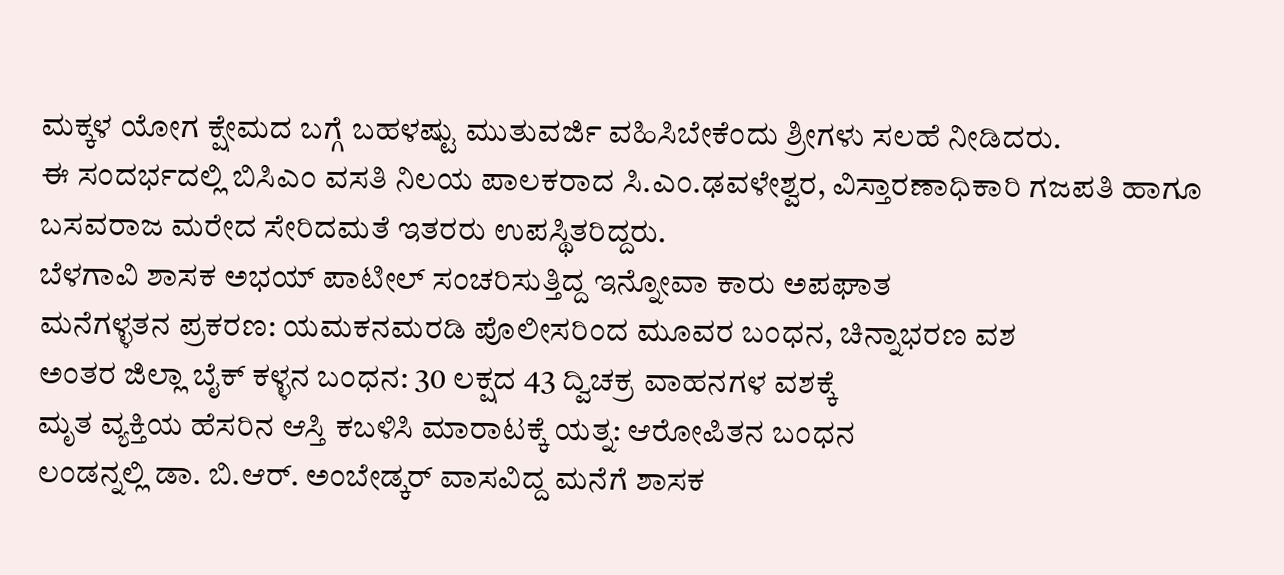ಮಕ್ಕಳ ಯೋಗ ಕ್ಷೇಮದ ಬಗ್ಗೆ ಬಹಳಷ್ಟು ಮುತುವರ್ಜಿ ವಹಿಸಿಬೇಕೆಂದು ಶ್ರೀಗಳು ಸಲಹೆ ನೀಡಿದರು.
ಈ ಸಂದರ್ಭದಲ್ಲಿ ಬಿಸಿಎಂ ವಸತಿ ನಿಲಯ ಪಾಲಕರಾದ ಸಿ.ಎಂ.ಢವಳೇಶ್ವರ, ವಿಸ್ತಾರಣಾಧಿಕಾರಿ ಗಜಪತಿ ಹಾಗೂ ಬಸವರಾಜ ಮರೇದ ಸೇರಿದಮತೆ ಇತರರು ಉಪಸ್ಥಿತರಿದ್ದರು.
ಬೆಳಗಾವಿ ಶಾಸಕ ಅಭಯ್ ಪಾಟೀಲ್ ಸಂಚರಿಸುತ್ತಿದ್ದ ಇನ್ನೋವಾ ಕಾರು ಅಪಘಾತ
ಮನೆಗಳ್ಳತನ ಪ್ರಕರಣ: ಯಮಕನಮರಡಿ ಪೊಲೀಸರಿಂದ ಮೂವರ ಬಂಧನ, ಚಿನ್ನಾಭರಣ ವಶ
ಅಂತರ ಜಿಲ್ಲಾ ಬೈಕ್ ಕಳ್ಳನ ಬಂಧನ: 30 ಲಕ್ಷದ 43 ದ್ವಿಚಕ್ರ ವಾಹನಗಳ ವಶಕ್ಕೆ
ಮೃತ ವ್ಯಕ್ತಿಯ ಹೆಸರಿನ ಆಸ್ತಿ ಕಬಳಿಸಿ ಮಾರಾಟಕ್ಕೆ ಯತ್ನ: ಆರೋಪಿತನ ಬಂಧನ
ಲಂಡನ್ನಲ್ಲಿ ಡಾ. ಬಿ.ಆರ್. ಅಂಬೇಡ್ಕರ್ ವಾಸವಿದ್ದ ಮನೆಗೆ ಶಾಸಕ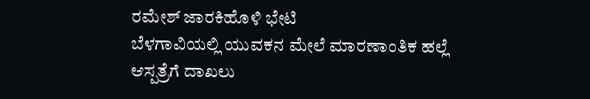ರಮೇಶ್ ಜಾರಕಿಹೊಳಿ ಭೇಟಿ
ಬೆಳಗಾವಿಯಲ್ಲಿ ಯುವಕನ ಮೇಲೆ ಮಾರಣಾಂತಿಕ ಹಲ್ಲೆ ಆಸ್ಪತ್ರೆಗೆ ದಾಖಲು